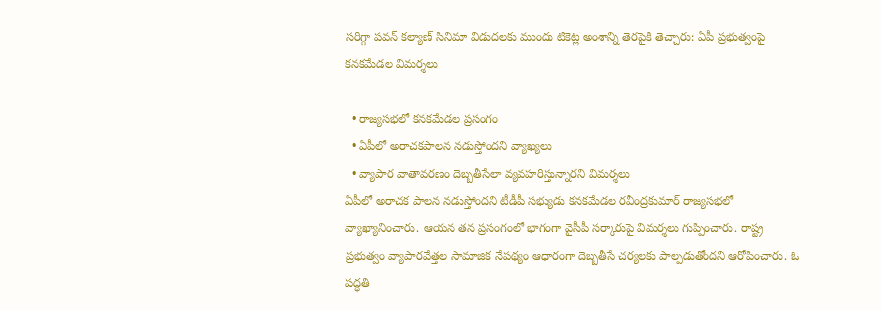సరిగ్గా పవన్ కల్యాణ్ సినిమా విడుదలకు ముందు టికెట్ల అంశాన్ని తెరపైకి తెచ్చారు: ఏపీ ప్రభుత్వంపై కనకమేడల విమర్శలు

  • రాజ్యసభలో కనకమేడల ప్రసంగం
  • ఏపీలో అరాచకపాలన నడుస్తోందని వ్యాఖ్యలు
  • వ్యాపార వాతావరణం దెబ్బతీసేలా వ్యవహరిస్తున్నారని విమర్శలు
ఏపీలో అరాచక పాలన నడుస్తోందని టీడీపీ సభ్యుడు కనకమేడల రవీంద్రకుమార్ రాజ్యసభలో వ్యాఖ్యానించారు. ఆయన తన ప్రసంగంలో భాగంగా వైసీపీ సర్కారుపై విమర్శలు గుప్పించారు. రాష్ట్ర ప్రభుత్వం వ్యాపారవేత్తల సామాజిక నేపథ్యం ఆధారంగా దెబ్బతీసే చర్యలకు పాల్పడుతోందని ఆరోపించారు. ఓ పద్ధతి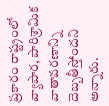ప్రకారం రాష్ట్రంలో వ్యాపార, పారిశ్రామిక వాతావరణాన్ని దెబ్బతీస్తోందని అన్నారు.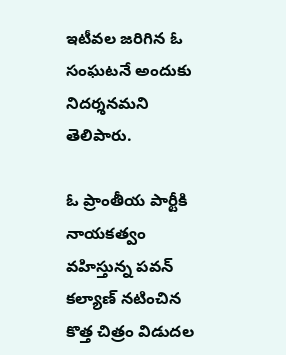ఇటీవల జరిగిన ఓ సంఘటనే అందుకు నిదర్శనమని తెలిపారు.

ఓ ప్రాంతీయ పార్టీకి నాయకత్వం వహిస్తున్న పవన్ కల్యాణ్ నటించిన కొత్త చిత్రం విడుదల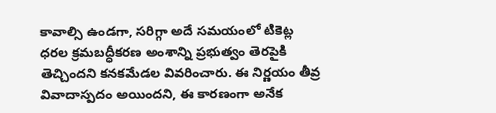కావాల్సి ఉండగా, సరిగ్గా అదే సమయంలో టికెట్ల ధరల క్రమబద్ధీకరణ అంశాన్ని ప్రభుత్వం తెరపైకి తెచ్చిందని కనకమేడల వివరించారు. ఈ నిర్ణయం తీవ్ర వివాదాస్పదం అయిందని, ఈ కారణంగా అనేక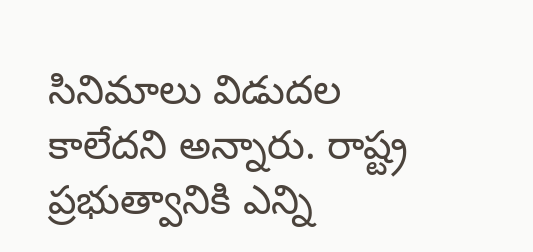సినిమాలు విడుదల కాలేదని అన్నారు. రాష్ట్ర ప్రభుత్వానికి ఎన్ని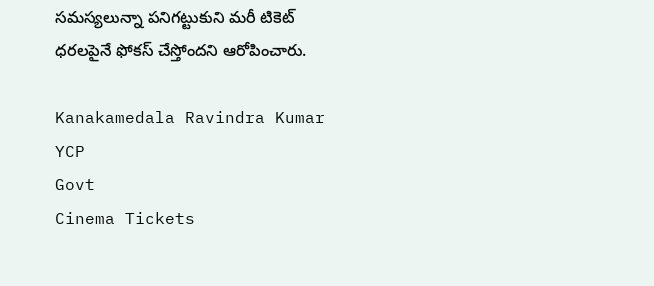సమస్యలున్నా పనిగట్టుకుని మరీ టికెట్ ధరలపైనే ఫోకస్ చేస్తోందని ఆరోపించారు.

Kanakamedala Ravindra Kumar
YCP
Govt
Cinema Tickets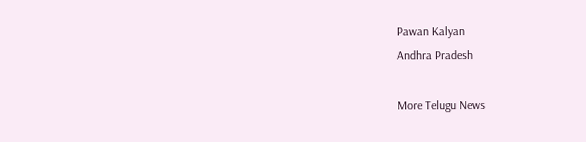Pawan Kalyan
Andhra Pradesh

More Telugu News